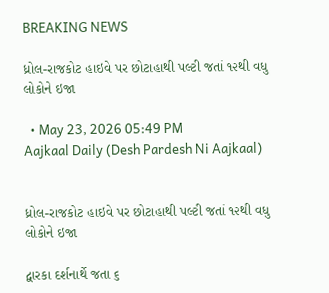BREAKING NEWS

ધ્રોલ-રાજકોટ હાઇવે પર છોટાહાથી પલ્ટી જતાં ૧૨થી વધુ લોકોને ઇજા

  • May 23, 2026 05:49 PM
Aajkaal Daily (Desh Pardesh Ni Aajkaal)


ધ્રોલ-રાજકોટ હાઇવે પર છોટાહાથી પલ્ટી જતાં ૧૨થી વધુ લોકોને ઇજા

દ્વારકા દર્શનાર્થે જતા ૬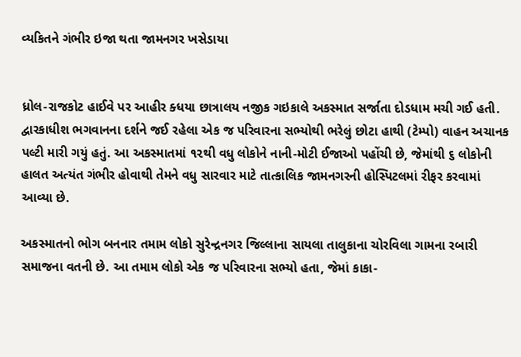વ્યકિતને ગંભીર ઇજા થતા જામનગર ખસેડાયા


ધ્રોલ-રાજકોટ હાઈવે પર આહીર ક્ધયા છાત્રાલય નજીક ગઇકાલે અકસ્માત સર્જાતા દોડધામ મચી ગઈ હતી. દ્વારકાધીશ ભગવાનના દર્શને જઈ રહેલા એક જ પરિવારના સભ્યોથી ભરેલું છોટા હાથી (ટેમ્પો) વાહન અચાનક પલ્ટી મારી ગયું હતું. આ અકસ્માતમાં ૧૨થી વધુ લોકોને નાની-મોટી ઈજાઓ પહોંચી છે, જેમાંથી ૬ લોકોની હાલત અત્યંત ગંભીર હોવાથી તેમને વધુ સારવાર માટે તાત્કાલિક જામનગરની હોસ્પિટલમાં રીફર કરવામાં આવ્યા છે.

અકસ્માતનો ભોગ બનનાર તમામ લોકો સુરેન્દ્રનગર જિલ્લાના સાયલા તાલુકાના ચોરવિલા ગામના રબારી સમાજના વતની છે. આ તમામ લોકો એક જ પરિવારના સભ્યો હતા, જેમાં કાકા-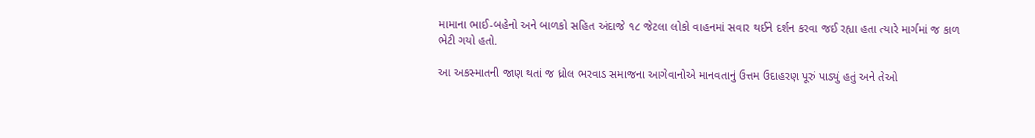મામાના ભાઈ-બહેનો અને બાળકો સહિત અંદાજે ૧૮ જેટલા લોકો વાહનમાં સવાર થઈને દર્શન કરવા જઈ રહ્યા હતા ત્યારે માર્ગમાં જ કાળ ભેટી ગયો હતો.

આ અકસ્માતની જાણ થતાં જ ધ્રોલ ભરવાડ સમાજના આગેવાનોએ માનવતાનું ઉત્તમ ઉદાહરણ પૂરું પાડ્યું હતું અને તેઓ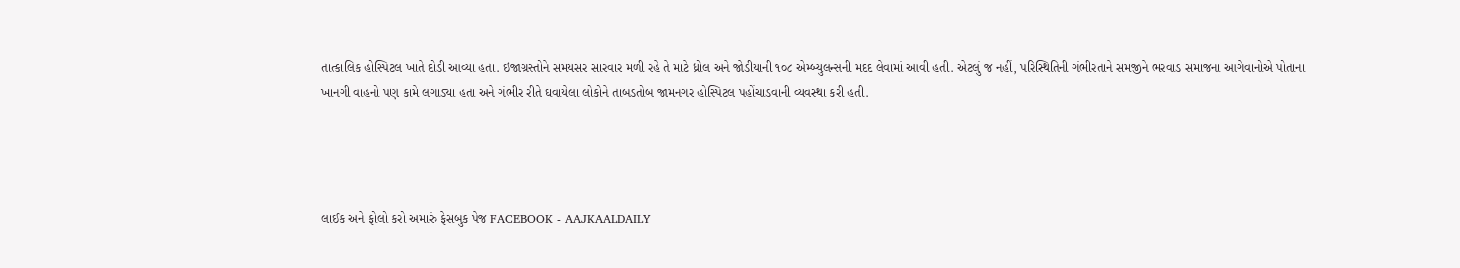તાત્કાલિક હોસ્પિટલ ખાતે દોડી આવ્યા હતા. ઇજાગ્રસ્તોને સમયસર સારવાર મળી રહે તે માટે ધ્રોલ અને જોડીયાની ૧૦૮ એમ્બ્યુલન્સની મદદ લેવામાં આવી હતી. એટલું જ નહીં, પરિસ્થિતિની ગંભીરતાને સમજીને ભરવાડ સમાજના આગેવાનોએ પોતાના ખાનગી વાહનો પણ કામે લગાડ્યા હતા અને ગંભીર રીતે ઘવાયેલા લોકોને તાબડતોબ જામનગર હોસ્પિટલ પહોંચાડવાની વ્યવસ્થા કરી હતી.




લાઈક અને ફોલો કરો અમારું ફેસબુક પેજ FACEBOOK - AAJKAALDAILY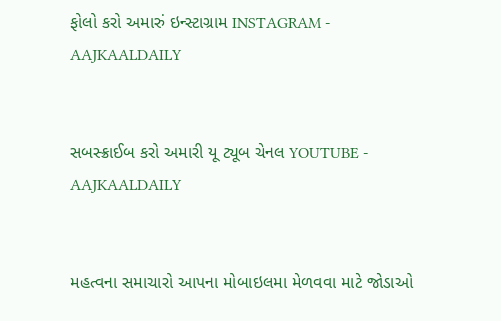ફોલો કરો અમારું ઇન્સ્ટાગ્રામ INSTAGRAM - AAJKAALDAILY


સબસ્ક્રાઈબ કરો અમારી યૂ ટ્યૂબ ચેનલ YOUTUBE - AAJKAALDAILY


મહત્વના સમાચારો આપના મોબાઇલમા મેળવવા માટે જોડાઓ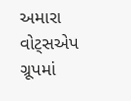અમારા વોટ્સએપ ગ્રૂપમાં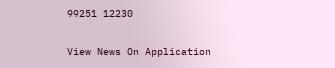99251 12230

View News On Application